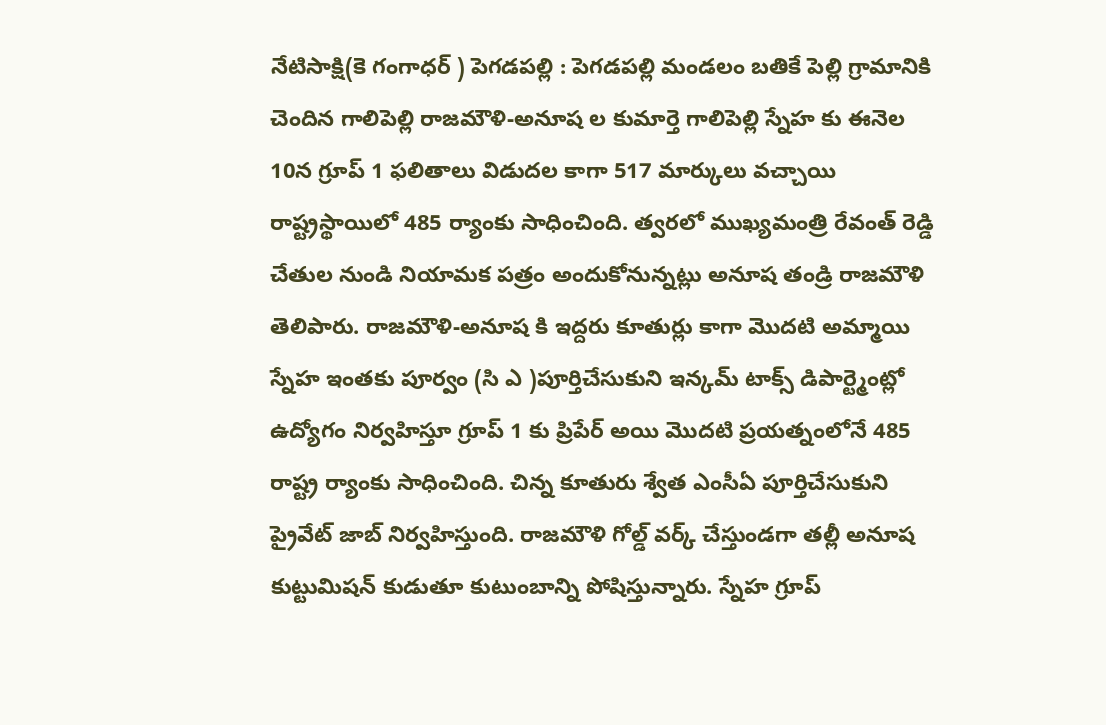నేటిసాక్షి(కె గంగాధర్ ) పెగడపల్లి : పెగడపల్లి మండలం బతికే పెల్లి గ్రామానికి చెందిన గాలిపెల్లి రాజమౌళి-అనూష ల కుమార్తె గాలిపెల్లి స్నేహ కు ఈనెల 10న గ్రూప్ 1 ఫలితాలు విడుదల కాగా 517 మార్కులు వచ్చాయి రాష్ట్రస్థాయిలో 485 ర్యాంకు సాధించింది. త్వరలో ముఖ్యమంత్రి రేవంత్ రెడ్డి చేతుల నుండి నియామక పత్రం అందుకోనున్నట్లు అనూష తండ్రి రాజమౌళి తెలిపారు. రాజమౌళి-అనూష కి ఇద్దరు కూతుర్లు కాగా మొదటి అమ్మాయి స్నేహ ఇంతకు పూర్వం (సి ఎ )పూర్తిచేసుకుని ఇన్కమ్ టాక్స్ డిపార్ట్మెంట్లో ఉద్యోగం నిర్వహిస్తూ గ్రూప్ 1 కు ప్రిపేర్ అయి మొదటి ప్రయత్నంలోనే 485 రాష్ట్ర ర్యాంకు సాధించింది. చిన్న కూతురు శ్వేత ఎంసీఏ పూర్తిచేసుకుని ప్రైవేట్ జాబ్ నిర్వహిస్తుంది. రాజమౌళి గోల్డ్ వర్క్ చేస్తుండగా తల్లీ అనూష కుట్టుమిషన్ కుడుతూ కుటుంబాన్ని పోషిస్తున్నారు. స్నేహ గ్రూప్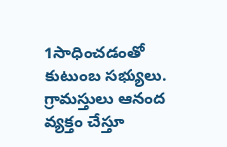1సాధించడంతో కుటుంబ సభ్యులు. గ్రామస్తులు ఆనంద వ్యక్తం చేస్తూ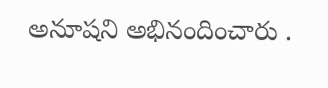అనూషని అభినందించారు .